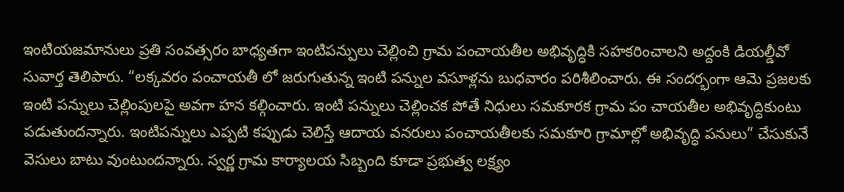ఇంటియజమానులు ప్రతి సంవత్సరం బాధ్యతగా ఇంటిపన్పులు చెల్లించి గ్రామ పంచాయతీల అభివృద్ధికి సహకరించాలని అద్దంకి డియల్డీవో సువార్త తెలిపారు. “లక్కవరం పంచాయతీ లో జరుగుతున్న ఇంటి పన్నుల వసూళ్లను బుధవారం పరిశీలించారు. ఈ సందర్భంగా ఆమె ప్రజలకు ఇంటి పన్నులు చెల్లింపులపై అవగా హన కల్గించారు. ఇంటి పన్నులు చెల్లించక పోతే నిధులు సమకూరక గ్రామ పం చాయతీల అభివృద్ధికుంటు పడుతుందన్నారు. ఇంటిపన్నులు ఎప్పటి కప్పుడు చెలిస్తే ఆదాయ వనరులు పంచాయతీలకు సమకూరి గ్రామాల్లో అభివృద్ధి పనులు” చేసుకునే వెసులు బాటు వుంటుందన్నారు. స్వర్ణ గ్రామ కార్యాలయ సిబ్బంది కూడా ప్రభుత్వ లక్ష్యం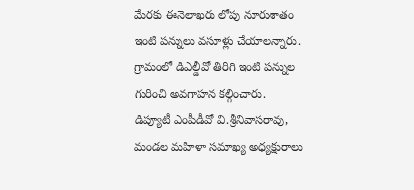మేరకు ఈనెలాఖరు లోపు నూరుశాతం ఇంటి పన్నులు వసూళ్లు చేయాలన్నారు. గ్రామంలో డిఎల్డీవో తిరిగి ఇంటి పన్నుల గురించి అవగాహన కల్గించారు.
డిప్యూటీ ఎంపీడీవో వి.శ్రీనివాసరావు, మండల మహిళా సమాఖ్య అధ్యక్షురాలు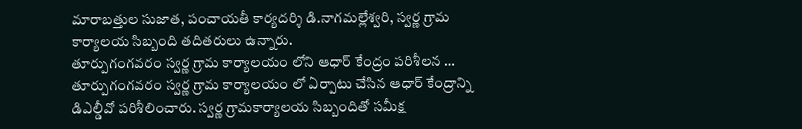మారాబత్తుల సుజాత, పంచాయతీ కార్యదర్శి డి.నాగమల్లేశ్వరి, స్వర్ణ గ్రామ కార్యాలయ సిబ్బంది తదితరులు ఉన్నారు.
తూర్పుగంగవరం స్వర్ణ గ్రామ కార్యాలయం లోని ఆధార్ కేంద్రం పరిశీలన …
తూర్పుగంగవరం స్వర్ణ గ్రామ కార్యాలయం లో ఏర్పాటు చేసిన ఆధార్ కేంద్రాన్ని
డిఎల్డీవో పరిశీలించారు. స్వర్ణ గ్రామకార్యాలయ సిబ్బందితో సమీక్ష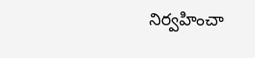నిర్వహించా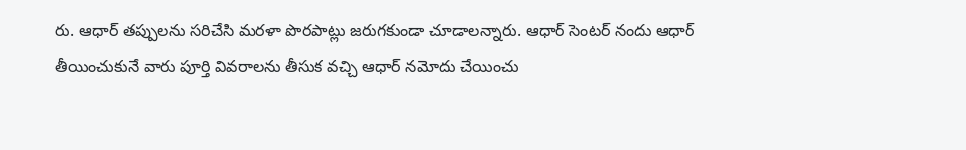రు. ఆధార్ తప్పులను సరిచేసి మరళా పొరపాట్లు జరుగకుండా చూడాలన్నారు. ఆధార్ సెంటర్ నందు ఆధార్ తీయించుకునే వారు పూర్తి వివరాలను తీసుక వచ్చి ఆధార్ నమోదు చేయించు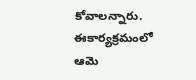కోవాలన్నారు. ఈకార్యక్రమంలో ఆమె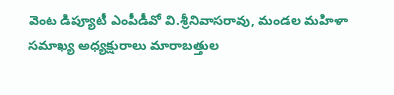వెంట డిప్యూటీ ఎంపీడీవో వి.శ్రీనివాసరావు, మండల మహిళా సమాఖ్య అధ్యక్షురాలు మారాబత్తుల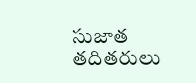సుజాత తదితరులు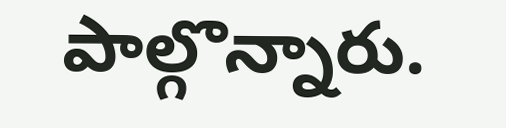పాల్గొన్నారు.